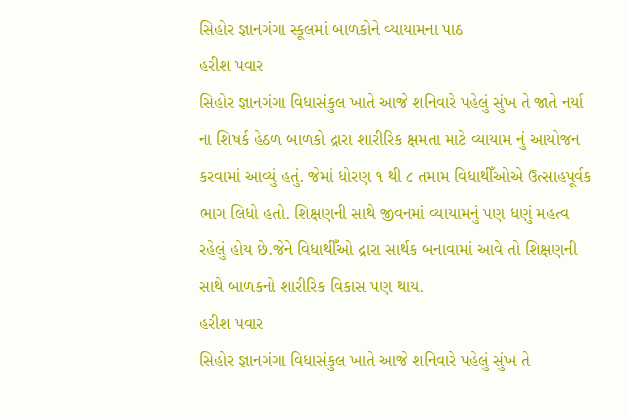સિહોર જ્ઞાનગંગા સ્કૂલમાં બાળકોને વ્યાયામના પાઠ
હરીશ પવાર
સિહોર જ્ઞાનગંગા વિધાસંકુલ ખાતે આજે શનિવારે પહેલું સુંખ તે જાતે નર્યા ના શિષર્ક હેઠળ બાળકો દ્રારા શારીરિક ક્ષમતા માટે વ્યાયામ નું આયોજન કરવામાં આવ્યું હતું. જેમાં ધોરણ ૧ થી ૮ તમામ વિધાથીઁઓએ ઉત્સાહપૂર્વક ભાગ લિધો હતો. શિક્ષણની સાથે જીવનમાં વ્યાયામનું પણ ધણું મહત્વ રહેલું હોય છે.જેને વિધાથીઁઓ દ્રારા સાર્થક બનાવામાં આવે તો શિક્ષણની સાથે બાળકનો શારીરિક વિકાસ પણ થાય.
હરીશ પવાર
સિહોર જ્ઞાનગંગા વિધાસંકુલ ખાતે આજે શનિવારે પહેલું સુંખ તે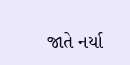જાતે નર્યા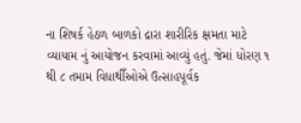ના શિષર્ક હેઠળ બાળકો દ્રારા શારીરિક ક્ષમતા માટે વ્યાયામ નું આયોજન કરવામાં આવ્યું હતું. જેમાં ધોરણ ૧ થી ૮ તમામ વિધાથીઁઓએ ઉત્સાહપૂર્વક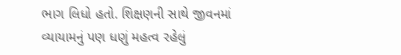ભાગ લિધો હતો. શિક્ષણની સાથે જીવનમાં વ્યાયામનું પણ ધણું મહત્વ રહેલું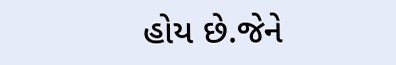હોય છે.જેને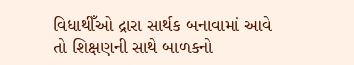વિધાથીઁઓ દ્રારા સાર્થક બનાવામાં આવે તો શિક્ષણની સાથે બાળકનો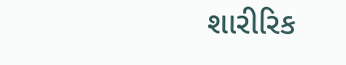શારીરિક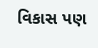વિકાસ પણ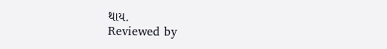થાય.
Reviewed by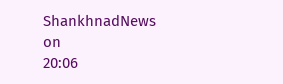ShankhnadNews
on
20:06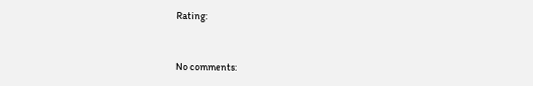Rating:


No comments: